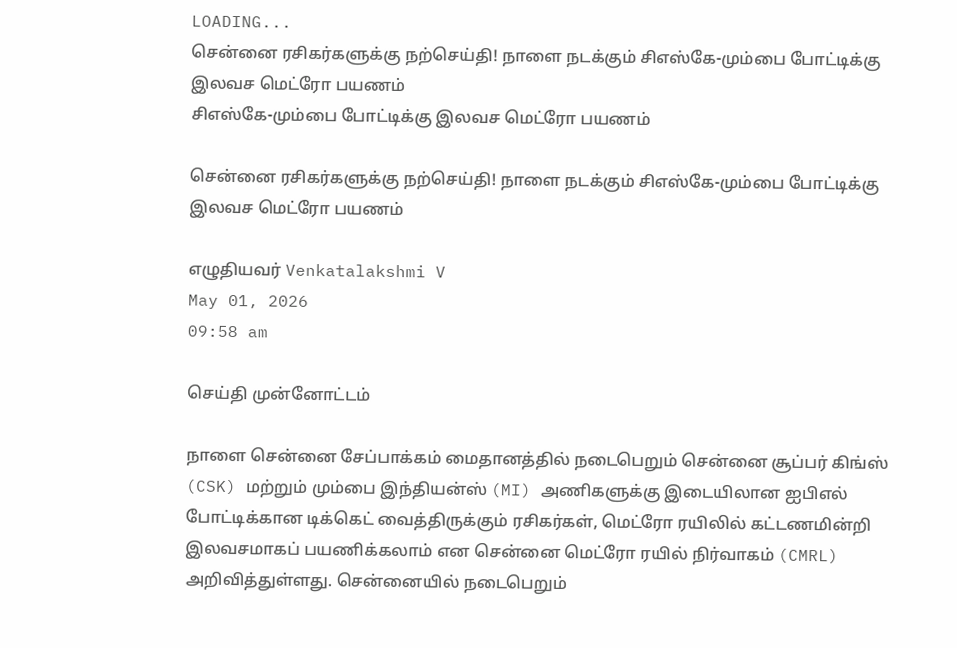LOADING...
சென்னை ரசிகர்களுக்கு நற்செய்தி! நாளை நடக்கும் சிஎஸ்கே-மும்பை போட்டிக்கு இலவச மெட்ரோ பயணம்
சிஎஸ்கே-மும்பை போட்டிக்கு இலவச மெட்ரோ பயணம்

சென்னை ரசிகர்களுக்கு நற்செய்தி! நாளை நடக்கும் சிஎஸ்கே-மும்பை போட்டிக்கு இலவச மெட்ரோ பயணம்

எழுதியவர் Venkatalakshmi V
May 01, 2026
09:58 am

செய்தி முன்னோட்டம்

நாளை சென்னை சேப்பாக்கம் மைதானத்தில் நடைபெறும் சென்னை சூப்பர் கிங்ஸ் (CSK) மற்றும் மும்பை இந்தியன்ஸ் (MI) அணிகளுக்கு இடையிலான ஐபிஎல் போட்டிக்கான டிக்கெட் வைத்திருக்கும் ரசிகர்கள், மெட்ரோ ரயிலில் கட்டணமின்றி இலவசமாகப் பயணிக்கலாம் என சென்னை மெட்ரோ ரயில் நிர்வாகம் (CMRL) அறிவித்துள்ளது. சென்னையில் நடைபெறும்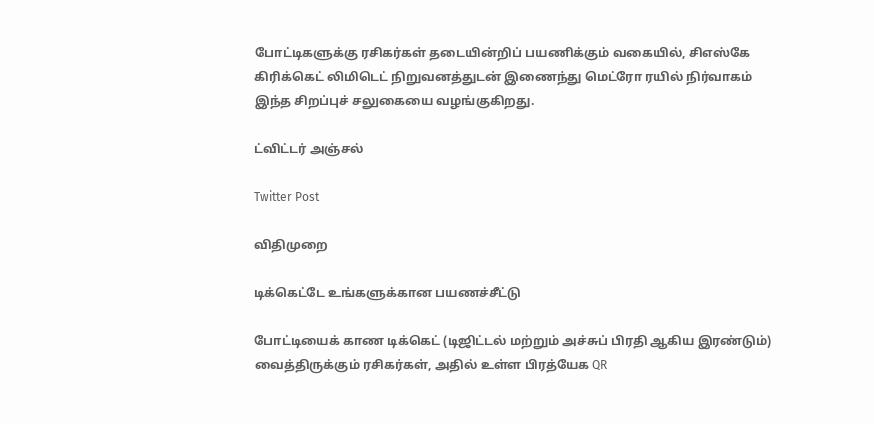போட்டிகளுக்கு ரசிகர்கள் தடையின்றிப் பயணிக்கும் வகையில், சிஎஸ்கே கிரிக்கெட் லிமிடெட் நிறுவனத்துடன் இணைந்து மெட்ரோ ரயில் நிர்வாகம் இந்த சிறப்புச் சலுகையை வழங்குகிறது.

ட்விட்டர் அஞ்சல்

Twitter Post

விதிமுறை

டிக்கெட்டே உங்களுக்கான பயணச்சீட்டு

போட்டியைக் காண டிக்கெட் (டிஜிட்டல் மற்றும் அச்சுப் பிரதி ஆகிய இரண்டும்) வைத்திருக்கும் ரசிகர்கள், அதில் உள்ள பிரத்யேக QR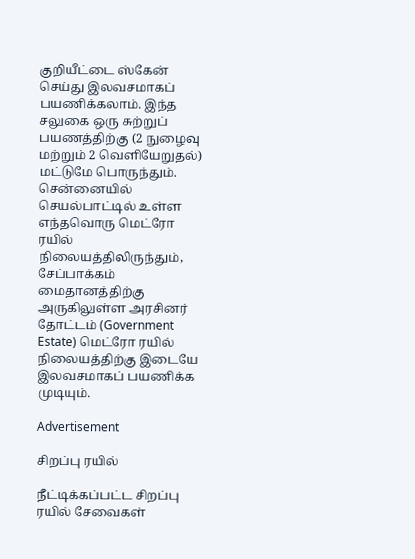குறியீட்டை ஸ்கேன் செய்து இலவசமாகப் பயணிக்கலாம். இந்த சலுகை ஒரு சுற்றுப் பயணத்திற்கு (2 நுழைவு மற்றும் 2 வெளியேறுதல்) மட்டுமே பொருந்தும். சென்னையில் செயல்பாட்டில் உள்ள எந்தவொரு மெட்ரோ ரயில் நிலையத்திலிருந்தும், சேப்பாக்கம் மைதானத்திற்கு அருகிலுள்ள அரசினர் தோட்டம் (Government Estate) மெட்ரோ ரயில் நிலையத்திற்கு இடையே இலவசமாகப் பயணிக்க முடியும்.

Advertisement

சிறப்பு ரயில்

நீட்டிக்கப்பட்ட சிறப்பு ரயில் சேவைகள்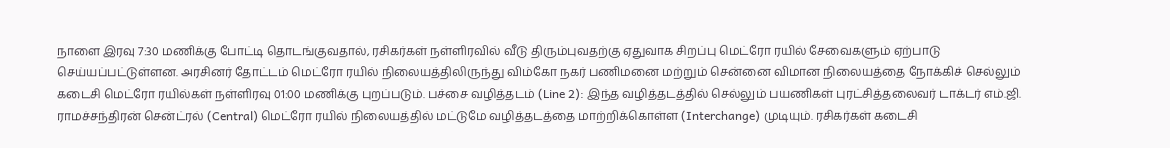நாளை இரவு 7:30 மணிக்கு போட்டி தொடங்குவதால், ரசிகர்கள் நள்ளிரவில் வீடு திரும்புவதற்கு ஏதுவாக சிறப்பு மெட்ரோ ரயில் சேவைகளும் ஏற்பாடு செய்யப்பட்டுள்ளன. அரசினர் தோட்டம் மெட்ரோ ரயில் நிலையத்திலிருந்து விம்கோ நகர் பணிமனை மற்றும் சென்னை விமான நிலையத்தை நோக்கிச் செல்லும் கடைசி மெட்ரோ ரயில்கள் நள்ளிரவு 01:00 மணிக்கு புறப்படும். பச்சை வழித்தடம் (Line 2): இந்த வழித்தடத்தில் செல்லும் பயணிகள் புரட்சித்தலைவர் டாக்டர் எம்.ஜி. ராமச்சந்திரன் சென்ட்ரல் (Central) மெட்ரோ ரயில் நிலையத்தில் மட்டுமே வழித்தடத்தை மாற்றிக்கொள்ள (Interchange) முடியும். ரசிகர்கள் கடைசி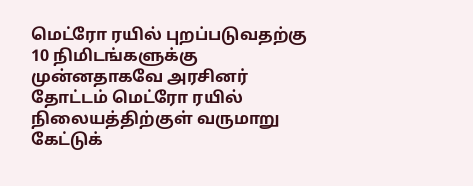மெட்ரோ ரயில் புறப்படுவதற்கு 10 நிமிடங்களுக்கு முன்னதாகவே அரசினர் தோட்டம் மெட்ரோ ரயில் நிலையத்திற்குள் வருமாறு கேட்டுக்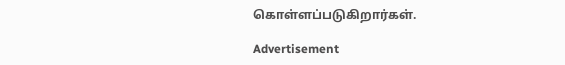கொள்ளப்படுகிறார்கள்.

Advertisement